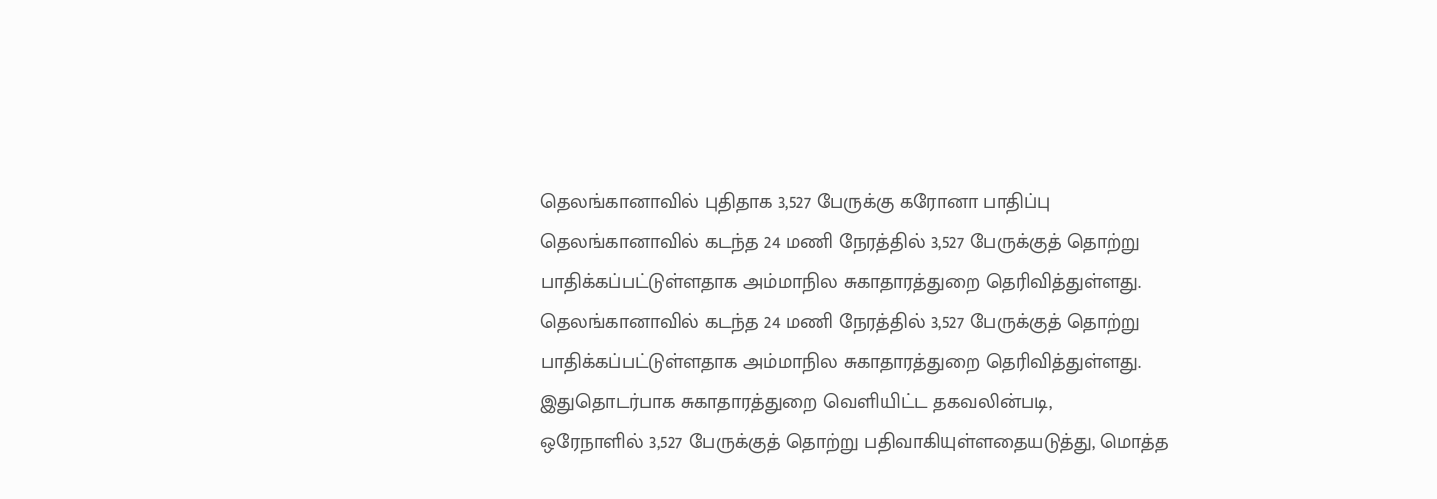தெலங்கானாவில் புதிதாக 3,527 பேருக்கு கரோனா பாதிப்பு
தெலங்கானாவில் கடந்த 24 மணி நேரத்தில் 3,527 பேருக்குத் தொற்று பாதிக்கப்பட்டுள்ளதாக அம்மாநில சுகாதாரத்துறை தெரிவித்துள்ளது.
தெலங்கானாவில் கடந்த 24 மணி நேரத்தில் 3,527 பேருக்குத் தொற்று பாதிக்கப்பட்டுள்ளதாக அம்மாநில சுகாதாரத்துறை தெரிவித்துள்ளது.
இதுதொடர்பாக சுகாதாரத்துறை வெளியிட்ட தகவலின்படி,
ஒரேநாளில் 3,527 பேருக்குத் தொற்று பதிவாகியுள்ளதையடுத்து, மொத்த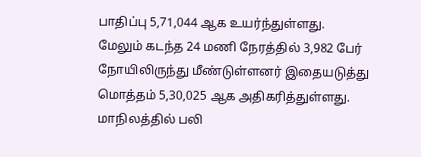பாதிப்பு 5,71,044 ஆக உயர்ந்துள்ளது.
மேலும் கடந்த 24 மணி நேரத்தில் 3,982 பேர் நோயிலிருந்து மீண்டுள்ளனர் இதையடுத்து மொத்தம் 5,30,025 ஆக அதிகரித்துள்ளது. மாநிலத்தில் பலி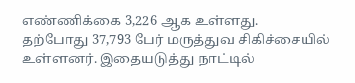எண்ணிக்கை 3,226 ஆக உள்ளது.
தற்போது 37,793 பேர் மருத்துவ சிகிச்சையில் உள்ளனர். இதையடுத்து நாட்டில்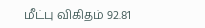மீட்பு விகிதம் 92.81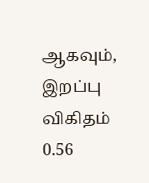ஆகவும், இறப்பு விகிதம் 0.56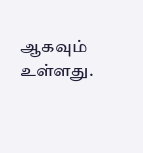ஆகவும் உள்ளது.